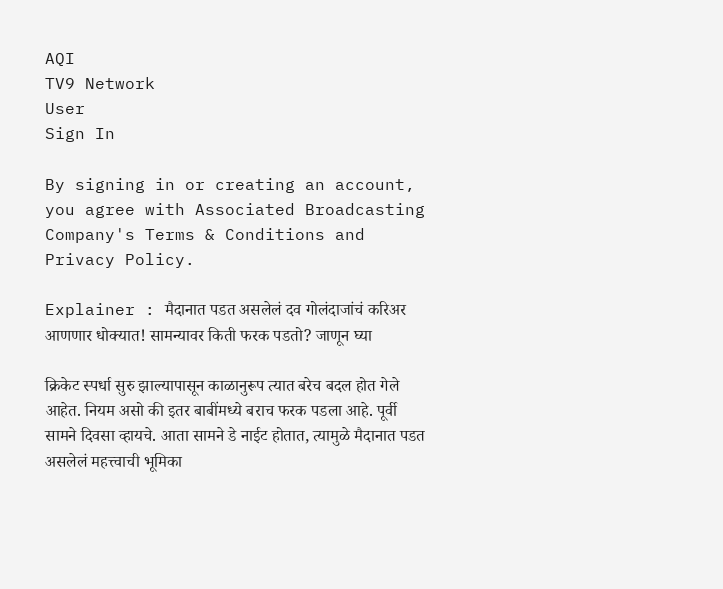AQI
TV9 Network
User
Sign In

By signing in or creating an account, you agree with Associated Broadcasting Company's Terms & Conditions and Privacy Policy.

Explainer : मैदानात पडत असलेलं दव गोलंदाजांचं करिअर आणणार धोक्यात! सामन्यावर किती फरक पडतो? जाणून घ्या

क्रिकेट स्पर्धा सुरु झाल्यापासून काळानुरूप त्यात बरेच बदल होत गेले आहेत. नियम असो की इतर बाबींमध्ये बराच फरक पडला आहे. पूर्वी सामने दिवसा व्हायचे. आता सामने डे नाईट होतात, त्यामुळे मैदानात पडत असलेलं महत्त्वाची भूमिका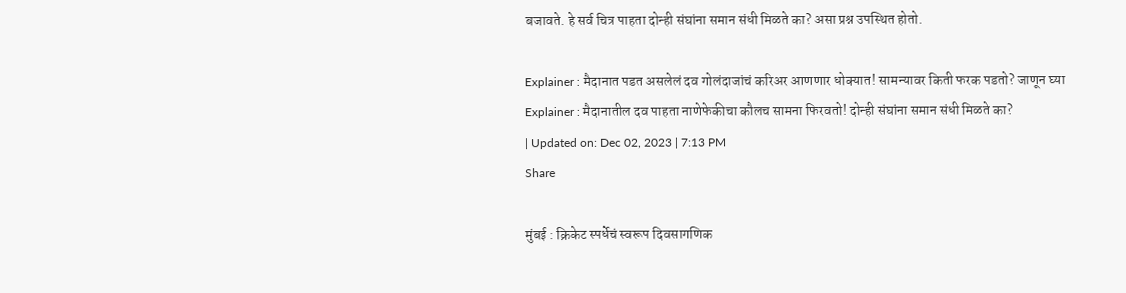बजावते. हे सर्व चित्र पाहता दोन्ही संघांना समान संधी मिळते का? असा प्रश्न उपस्थित होतो.

Explainer : मैदानात पडत असलेलं दव गोलंदाजांचं करिअर आणणार धोक्यात! सामन्यावर किती फरक पडतो? जाणून घ्या
Explainer : मैदानातील दव पाहता नाणेफेकीचा कौलच सामना फिरवतो! दोन्ही संघांना समान संधी मिळते का?
| Updated on: Dec 02, 2023 | 7:13 PM
Share

मुंबई : क्रिकेट स्पर्धेचं स्वरूप दिवसागणिक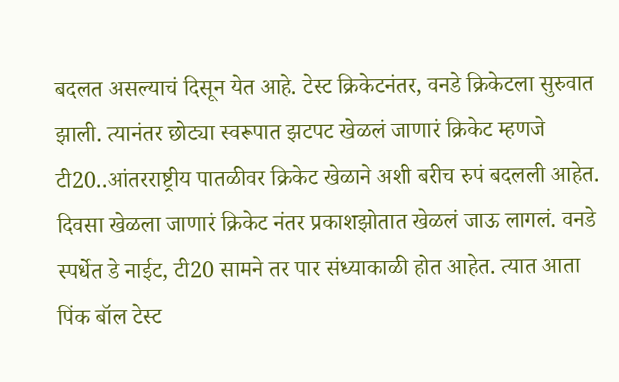बदलत असल्याचं दिसून येत आहे. टेस्ट क्रिकेटनंतर, वनडे क्रिकेटला सुरुवात झाली. त्यानंतर छोट्या स्वरूपात झटपट खेळलं जाणारं क्रिकेट म्हणजे टी20..आंतरराष्ट्रीय पातळीवर क्रिकेट खेळाने अशी बरीच रुपं बदलली आहेत. दिवसा खेळला जाणारं क्रिकेट नंतर प्रकाशझोतात खेळलं जाऊ लागलं. वनडे स्पर्धेत डे नाईट, टी20 सामने तर पार संध्याकाळी होत आहेत. त्यात आता पिंक बॉल टेस्ट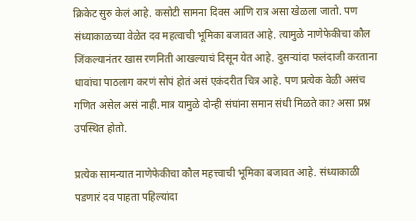क्रिकेट सुरु केलं आहे. कसोटी सामना दिवस आणि रात्र असा खेळला जातो. पण संध्याकाळच्या वेळेत दव महत्वाची भूमिका बजावत आहे. त्यामुळे नाणेफेकीचा कौल जिंकल्यानंतर खास रणनिती आखल्याचं दिसून येत आहे. दुसऱ्यांदा फलंदाजी करताना धावांचा पाठलाग करणं सोपं होतं असं एकंदरीत चित्र आहे. पण प्रत्येक वेळी असंच गणित असेल असं नाही.मात्र यामुळे दोन्ही संघांना समान संधी मिळते का? असा प्रश्न उपस्थित होतो.

प्रत्येक सामन्यात नाणेफेकीचा कौल महत्त्वाची भूमिका बजावत आहे. संध्याकाळी पडणारं दव पाहता पहिल्यांदा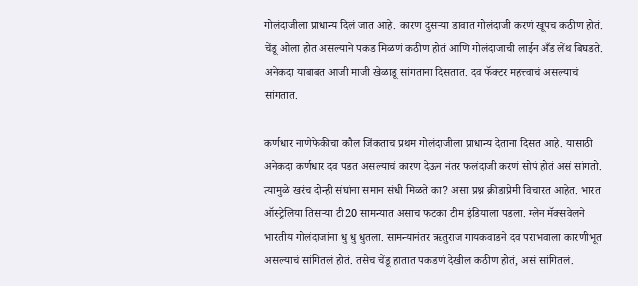गोलंदाजीला प्राधान्य दिलं जात आहे. कारण दुसऱ्या डावात गोलंदाजी करणं खूपच कठीण होतं. चेंडू ओला होत असल्याने पकड मिळणं कठीण होतं आणि गोलंदाजाची लाईन अँड लेंथ बिघडते. अनेकदा याबाबत आजी माजी खेळाडू सांगताना दिसतात. दव फॅक्टर महत्त्वाचं असल्याचं सांगतात.

कर्णधार नाणेफेकीचा कौल जिंकताच प्रथम गोलंदाजीला प्राधान्य देताना दिसत आहे. यासाठी अनेकदा कर्णधार दव पडत असल्याचं कारण देऊन नंतर फलंदाजी करणं सोपं होतं असं सांगतो. त्यामुळे खरंच दोन्ही संघांना समान संधी मिळते का? असा प्रश्न क्रीडाप्रेमी विचारत आहेत. भारत ऑस्ट्रेलिया तिसऱ्या टी20 सामन्यात असाच फटका टीम इंडियाला पडला. ग्लेन मॅक्सवेलने भारतीय गोलंदाजांना धु धु धुतला. सामन्यानंतर ऋतुराज गायकवाडने दव पराभवाला कारणीभूत असल्याचं सांगितलं होतं. तसेच चेंडू हातात पकडणं देखील कठीण होतं, असं सांगितलं.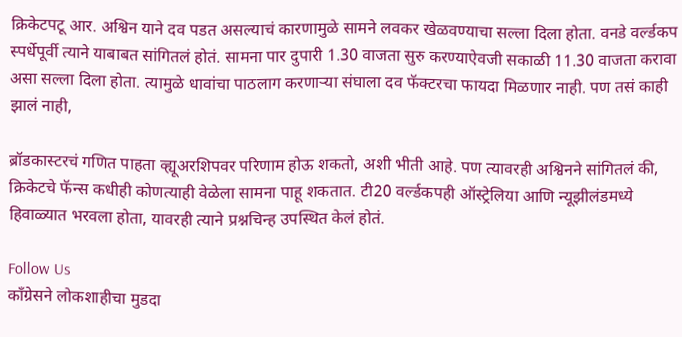क्रिकेटपटू आर. अश्विन याने दव पडत असल्याचं कारणामुळे सामने लवकर खेळवण्याचा सल्ला दिला होता. वनडे वर्ल्डकप स्पर्धेपूर्वी त्याने याबाबत सांगितलं होतं. सामना पार दुपारी 1.30 वाजता सुरु करण्याऐवजी सकाळी 11.30 वाजता करावा असा सल्ला दिला होता. त्यामुळे धावांचा पाठलाग करणाऱ्या संघाला दव फॅक्टरचा फायदा मिळणार नाही. पण तसं काही झालं नाही,

ब्रॉडकास्टरचं गणित पाहता व्ह्यूअरशिपवर परिणाम होऊ शकतो, अशी भीती आहे. पण त्यावरही अश्विनने सांगितलं की, क्रिकेटचे फॅन्स कधीही कोणत्याही वेळेला सामना पाहू शकतात. टी20 वर्ल्डकपही ऑस्ट्रेलिया आणि न्यूझीलंडमध्ये हिवाळ्यात भरवला होता, यावरही त्याने प्रश्नचिन्ह उपस्थित केलं होतं.

Follow Us
काँग्रेसने लोकशाहीचा मुडदा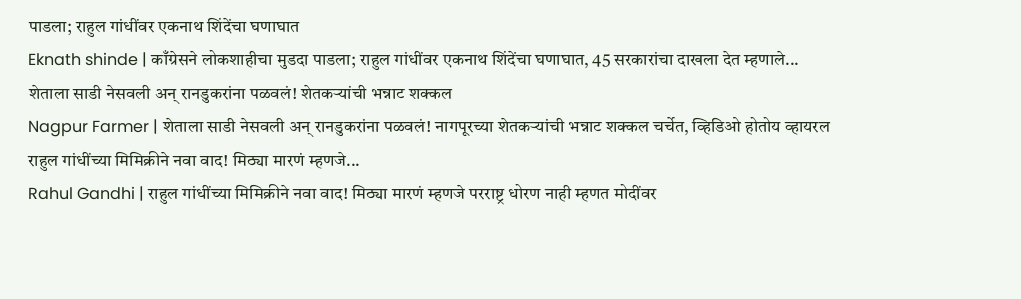पाडला; राहुल गांधींवर एकनाथ शिंदेंचा घणाघात
Eknath shinde | काँग्रेसने लोकशाहीचा मुडदा पाडला; राहुल गांधींवर एकनाथ शिंदेंचा घणाघात, 45 सरकारांचा दाखला देत म्हणाले...
शेताला साडी नेसवली अन् रानडुकरांना पळवलं! शेतकऱ्यांची भन्नाट शक्कल
Nagpur Farmer | शेताला साडी नेसवली अन् रानडुकरांना पळवलं! नागपूरच्या शेतकऱ्यांची भन्नाट शक्कल चर्चेत, व्हिडिओ होतोय व्हायरल
राहुल गांधींच्या मिमिक्रीने नवा वाद! मिठ्या मारणं म्हणजे...
Rahul Gandhi | राहुल गांधींच्या मिमिक्रीने नवा वाद! मिठ्या मारणं म्हणजे परराष्ट्र धोरण नाही म्हणत मोदींवर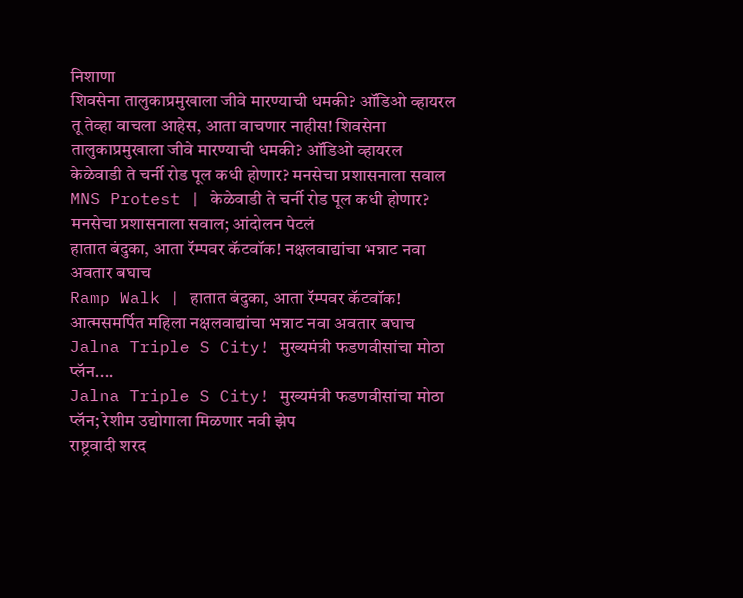निशाणा
शिवसेना तालुकाप्रमुखाला जीवे मारण्याची धमकी? ऑडिओ व्हायरल
तू तेव्हा वाचला आहेस, आता वाचणार नाहीस! शिवसेना तालुकाप्रमुखाला जीवे मारण्याची धमकी? ऑडिओ व्हायरल
केळेवाडी ते चर्नी रोड पूल कधी होणार? मनसेचा प्रशासनाला सवाल
MNS Protest | केळेवाडी ते चर्नी रोड पूल कधी होणार? मनसेचा प्रशासनाला सवाल; आंदोलन पेटलं
हातात बंदुका, आता रॅम्पवर कॅटवॉक! नक्षलवाद्यांचा भन्नाट नवा अवतार बघाच
Ramp Walk | हातात बंदुका, आता रॅम्पवर कॅटवॉक! आत्मसमर्पित महिला नक्षलवाद्यांचा भन्नाट नवा अवतार बघाच
Jalna Triple S City! मुख्यमंत्री फडणवीसांचा मोठा प्लॅन....
Jalna Triple S City! मुख्यमंत्री फडणवीसांचा मोठा प्लॅन; रेशीम उद्योगाला मिळणार नवी झेप
राष्ट्रवादी शरद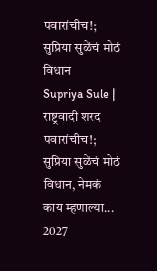पवारांचीच!; सुप्रिया सुळेंचं मोठं विधान
Supriya Sule | राष्ट्रवादी शरद पवारांचीच!; सुप्रिया सुळेंचं मोठं विधान, नेमकं काय म्हणाल्या...
2027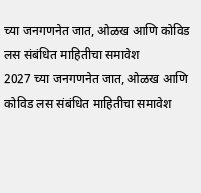च्या जनगणनेत जात, ओळख आणि कोविड लस संबंधित माहितीचा समावेश
2027 च्या जनगणनेत जात, ओळख आणि कोविड लस संबंधित माहितीचा समावेश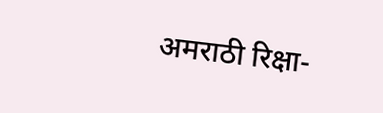अमराठी रिक्षा-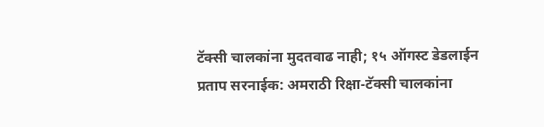टॅक्सी चालकांना मुदतवाढ नाही; १५ ऑगस्ट डेडलाईन
प्रताप सरनाईक: अमराठी रिक्षा-टॅक्सी चालकांना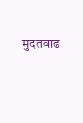मुदतवाढ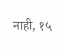नाही, १५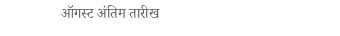ऑगस्ट अंतिम तारीख